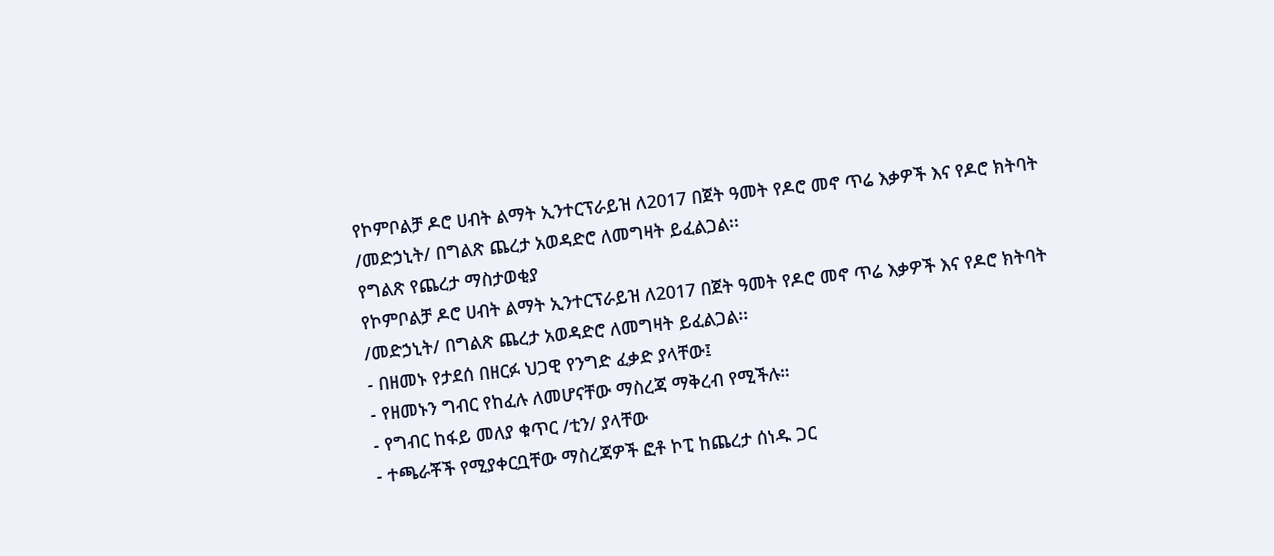የኮምቦልቻ ዶሮ ሀብት ልማት ኢንተርፕራይዝ ለ2017 በጀት ዓመት የዶሮ መኖ ጥሬ እቃዎች እና የዶሮ ክትባት /መድኃኒት/ በግልጽ ጨረታ አወዳድሮ ለመግዛት ይፈልጋል፡፡
የግልጽ የጨረታ ማስታወቂያ
የኮምቦልቻ ዶሮ ሀብት ልማት ኢንተርፕራይዝ ለ2017 በጀት ዓመት የዶሮ መኖ ጥሬ እቃዎች እና የዶሮ ክትባት /መድኃኒት/ በግልጽ ጨረታ አወዳድሮ ለመግዛት ይፈልጋል፡፡
- በዘመኑ የታደሰ በዘርፉ ህጋዊ የንግድ ፈቃድ ያላቸው፤
- የዘመኑን ግብር የከፈሉ ለመሆናቸው ማስረጃ ማቅረብ የሚችሉ።
- የግብር ከፋይ መለያ ቁጥር /ቲን/ ያላቸው
- ተጫራቾች የሚያቀርቧቸው ማስረጃዎች ፎቶ ኮፒ ከጨረታ ሰነዱ ጋር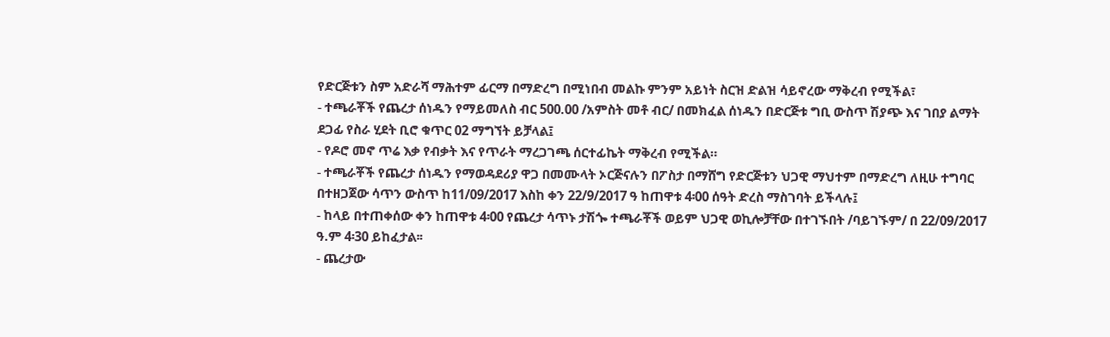የድርጅቱን ስም አድራሻ ማሕተም ፊርማ በማድረግ በሚነበብ መልኩ ምንም አይነት ስርዝ ድልዝ ሳይኖረው ማቅረብ የሚችል፣
- ተጫራቾች የጨረታ ሰነዱን የማይመለስ ብር 500.00 /አምስት መቶ ብር/ በመክፈል ሰነዱን በድርጅቱ ግቢ ውስጥ ሽያጭ እና ገበያ ልማት ደጋፊ የስራ ሂደት ቢሮ ቁጥር 02 ማግኘት ይቻላል፤
- የዶሮ መኖ ጥሬ እቃ የብቃት እና የጥራት ማረጋገጫ ሰርተፊኬት ማቅረብ የሚችል።
- ተጫራቾች የጨረታ ሰነዱን የማወዳደሪያ ዋጋ በመሙላት ኦርጅናሉን በፖስታ በማሸግ የድርጅቱን ህጋዊ ማህተም በማድረግ ለዚሁ ተግባር በተዘጋጀው ሳጥን ውስጥ ከ11/09/2017 እስከ ቀን 22/9/2017 ዓ ከጠዋቱ 4፡00 ሰዓት ድረስ ማስገባት ይችላሉ፤
- ከላይ በተጠቀሰው ቀን ከጠዋቱ 4፡00 የጨረታ ሳጥኑ ታሽጐ ተጫራቾች ወይም ህጋዊ ወኪሎቻቸው በተገኙበት /ባይገኙም/ በ 22/09/2017 ዓ.ም 4፡30 ይከፈታል፡፡
- ጨረታው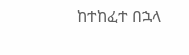ከተከፈተ በኋላ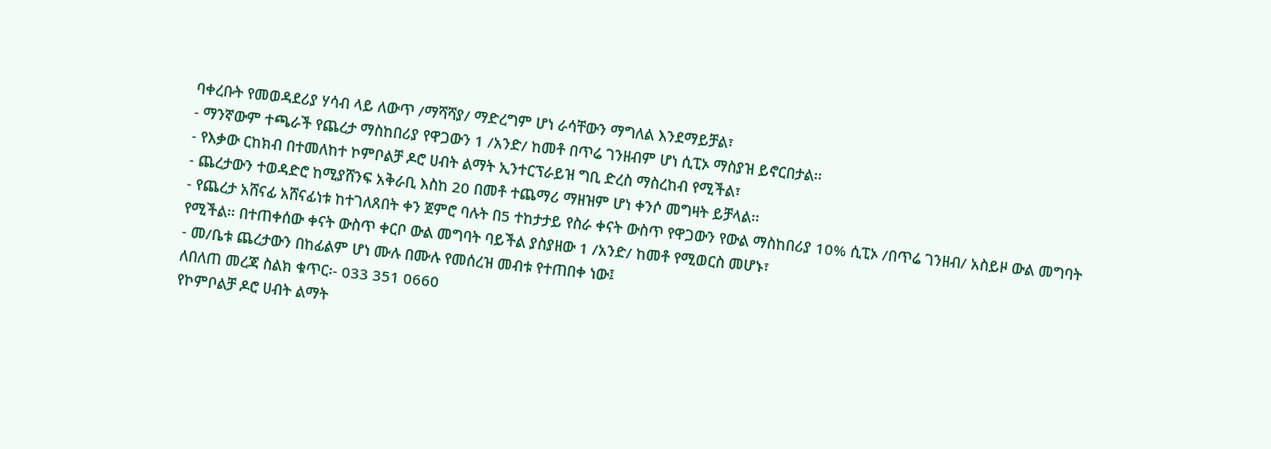ባቀረቡት የመወዳደሪያ ሃሳብ ላይ ለውጥ /ማሻሻያ/ ማድረግም ሆነ ራሳቸውን ማግለል እንደማይቻል፣
- ማንኛውም ተጫራች የጨረታ ማስከበሪያ የዋጋውን 1 /አንድ/ ከመቶ በጥሬ ገንዘብም ሆነ ሲፒኦ ማስያዝ ይኖርበታል፡፡
- የእቃው ርከክብ በተመለከተ ኮምቦልቻ ዶሮ ሀብት ልማት ኢንተርፕራይዝ ግቢ ድረስ ማስረከብ የሚችል፣
- ጨረታውን ተወዳድሮ ከሚያሸንፍ አቅራቢ እስከ 20 በመቶ ተጨማሪ ማዘዝም ሆነ ቀንሶ መግዛት ይቻላል፡፡
- የጨረታ አሸናፊ አሸናፊነቱ ከተገለጸበት ቀን ጀምሮ ባሉት በ5 ተከታታይ የስራ ቀናት ውስጥ የዋጋውን የውል ማስከበሪያ 10% ሲፒኦ /በጥሬ ገንዘብ/ አስይዞ ውል መግባት የሚችል፡፡ በተጠቀሰው ቀናት ውስጥ ቀርቦ ውል መግባት ባይችል ያስያዘው 1 /አንድ/ ከመቶ የሚወርስ መሆኑ፣
- መ/ቤቱ ጨረታውን በከፊልም ሆነ ሙሉ በሙሉ የመሰረዝ መብቱ የተጠበቀ ነው፤
ለበለጠ መረጃ ስልክ ቁጥር፡- 033 351 0660
የኮምቦልቻ ዶሮ ሀብት ልማት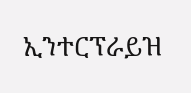ኢንተርፕራይዝ